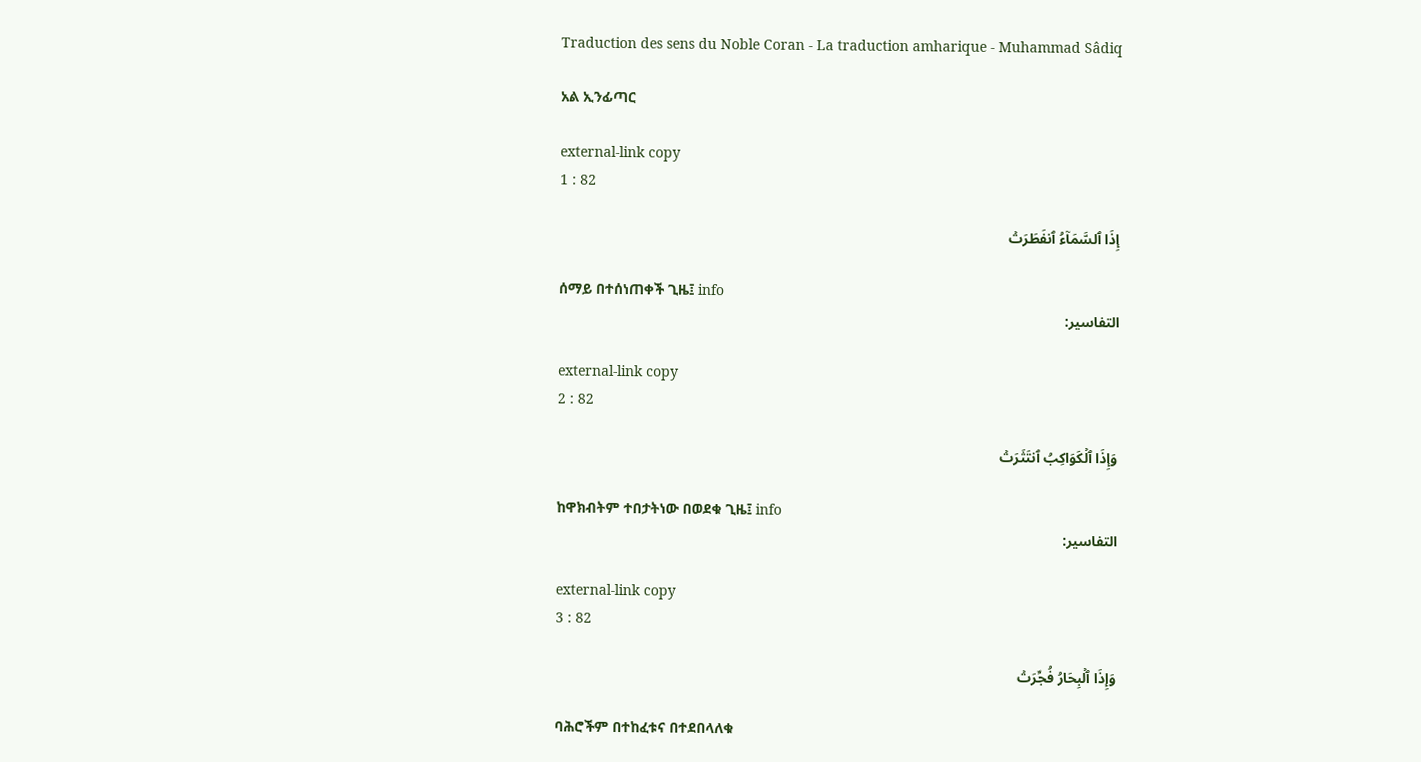Traduction des sens du Noble Coran - La traduction amharique - Muhammad Sâdiq

አል ኢንፊጣር

external-link copy
1 : 82

إِذَا ٱلسَّمَآءُ ٱنفَطَرَتۡ

ሰማይ በተሰነጠቀች ጊዜ፤ info
التفاسير:

external-link copy
2 : 82

وَإِذَا ٱلۡكَوَاكِبُ ٱنتَثَرَتۡ

ከዋክብትም ተበታትነው በወደቁ ጊዜ፤ info
التفاسير:

external-link copy
3 : 82

وَإِذَا ٱلۡبِحَارُ فُجِّرَتۡ

ባሕሮችም በተከፈቱና በተደበላለቁ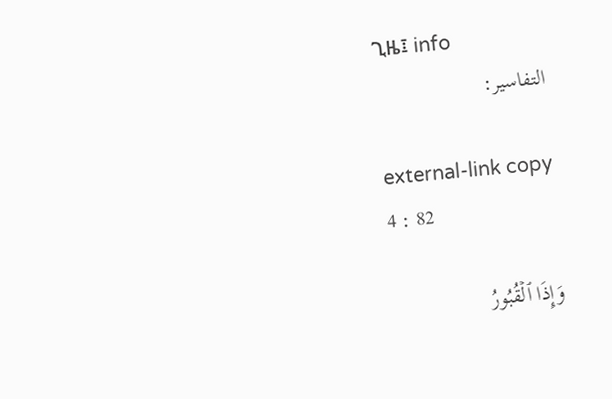ጊዜ፤ info
التفاسير:

external-link copy
4 : 82

وَإِذَا ٱلۡقُبُورُ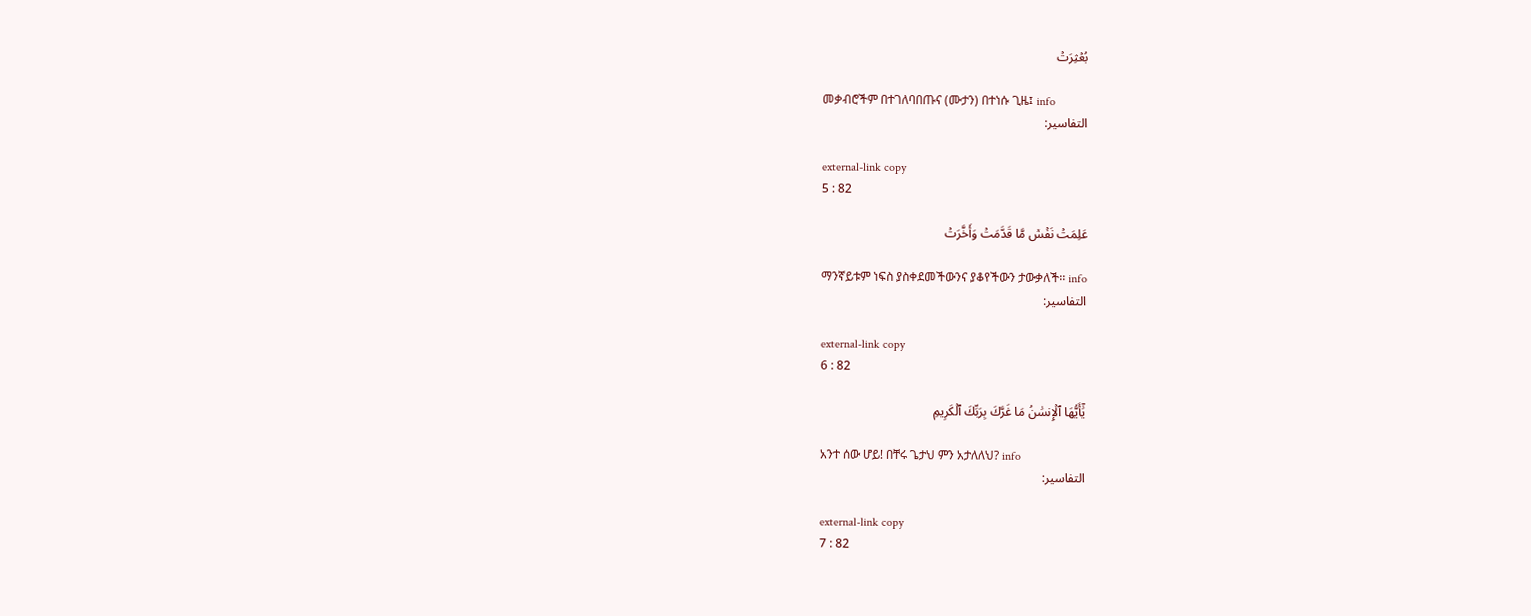بُعۡثِرَتۡ

መቃብሮችም በተገለባበጡና (ሙታን) በተነሱ ጊዜ፤ info
التفاسير:

external-link copy
5 : 82

عَلِمَتۡ نَفۡسٞ مَّا قَدَّمَتۡ وَأَخَّرَتۡ

ማንኛይቱም ነፍስ ያስቀደመችውንና ያቆየችውን ታውቃለች፡፡ info
التفاسير:

external-link copy
6 : 82

يَٰٓأَيُّهَا ٱلۡإِنسَٰنُ مَا غَرَّكَ بِرَبِّكَ ٱلۡكَرِيمِ

አንተ ሰው ሆይ! በቸሩ ጌታህ ምን አታለለህ? info
التفاسير:

external-link copy
7 : 82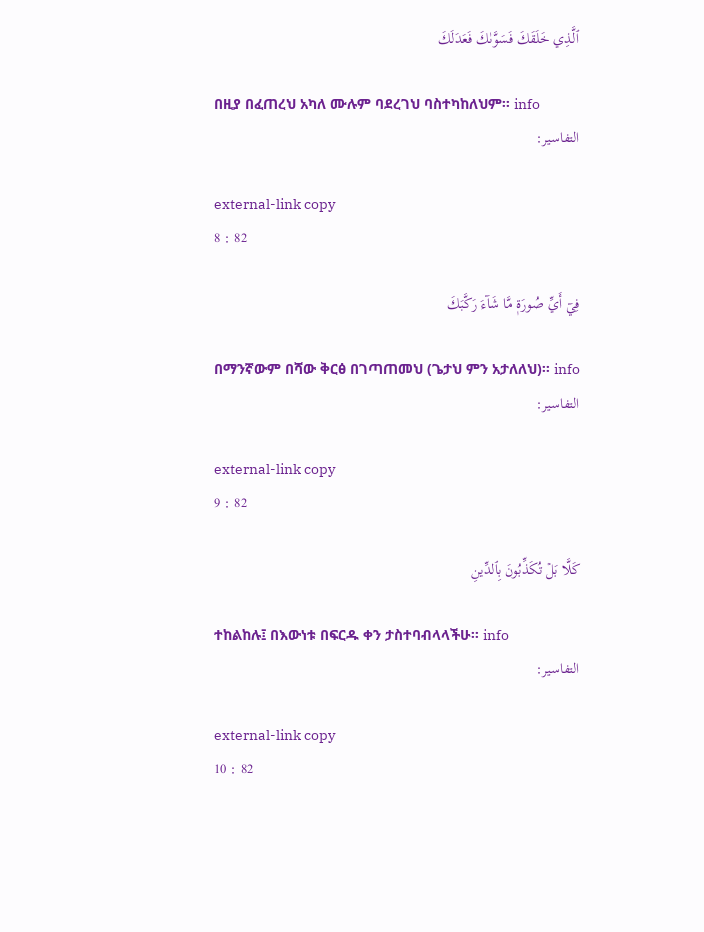ٱلَّذِي خَلَقَكَ فَسَوَّىٰكَ فَعَدَلَكَ

በዚያ በፈጠረህ አካለ ሙሉም ባደረገህ ባስተካከለህም፡፡ info
التفاسير:

external-link copy
8 : 82

فِيٓ أَيِّ صُورَةٖ مَّا شَآءَ رَكَّبَكَ

በማንኛውም በሻው ቅርፅ በገጣጠመህ (ጌታህ ምን አታለለህ)፡፡ info
التفاسير:

external-link copy
9 : 82

كَلَّا بَلۡ تُكَذِّبُونَ بِٱلدِّينِ

ተከልከሉ፤ በእውነቱ በፍርዱ ቀን ታስተባብላላችሁ፡፡ info
التفاسير:

external-link copy
10 : 82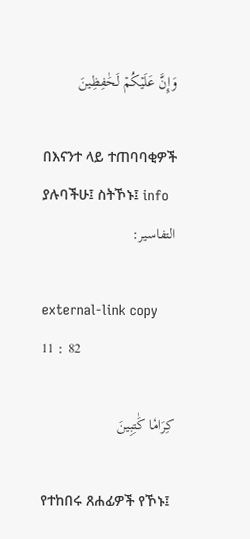وَإِنَّ عَلَيۡكُمۡ لَحَٰفِظِينَ

በእናንተ ላይ ተጠባባቂዎች ያሉባችሁ፤ ስትኾኑ፤ info
التفاسير:

external-link copy
11 : 82

كِرَامٗا كَٰتِبِينَ

የተከበሩ ጸሐፊዎች የኾኑ፤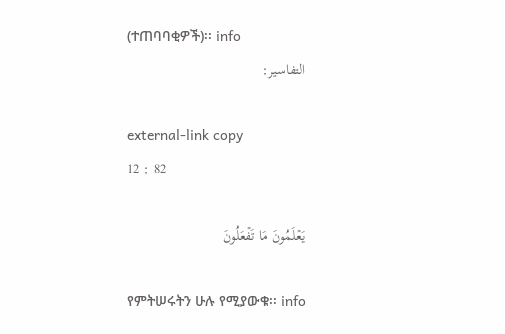(ተጠባባቂዎች)፡፡ info
التفاسير:

external-link copy
12 : 82

يَعۡلَمُونَ مَا تَفۡعَلُونَ

የምትሠሩትን ሁሉ የሚያውቁ፡፡ info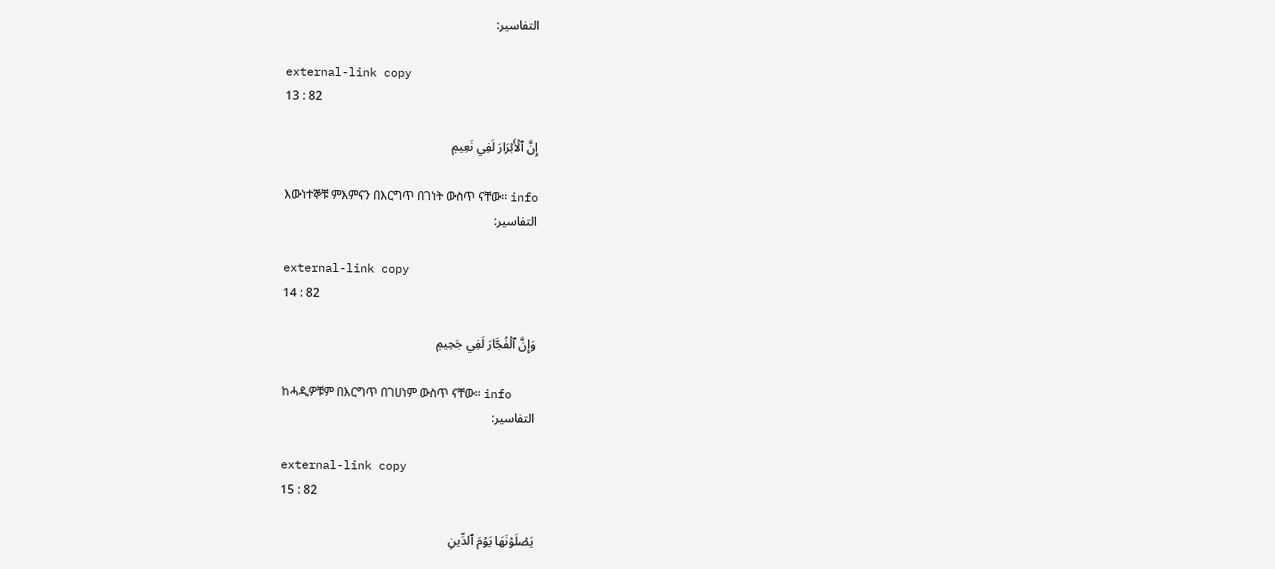التفاسير:

external-link copy
13 : 82

إِنَّ ٱلۡأَبۡرَارَ لَفِي نَعِيمٖ

እውነተኞቹ ምእምናን በእርግጥ በገነት ውስጥ ናቸው፡፡ info
التفاسير:

external-link copy
14 : 82

وَإِنَّ ٱلۡفُجَّارَ لَفِي جَحِيمٖ

ከሓዲዎቹም በእርግጥ በገሀነም ውስጥ ናቸው፡፡ info
التفاسير:

external-link copy
15 : 82

يَصۡلَوۡنَهَا يَوۡمَ ٱلدِّينِ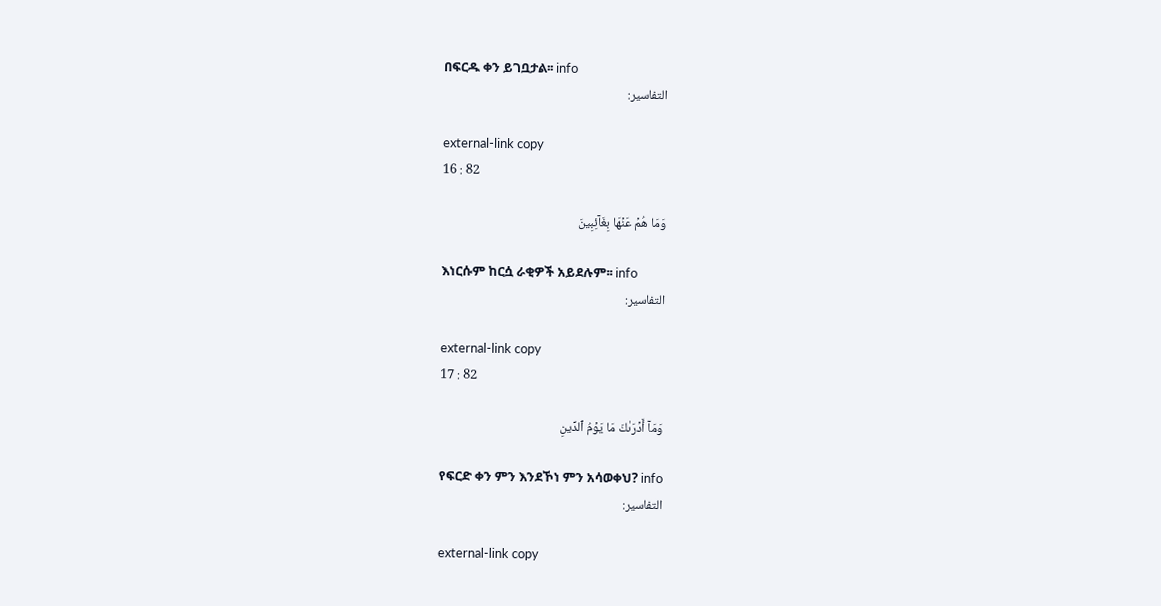በፍርዱ ቀን ይገቧታል፡፡ info
التفاسير:

external-link copy
16 : 82

وَمَا هُمۡ عَنۡهَا بِغَآئِبِينَ

እነርሱም ከርሷ ራቂዎች አይደሉም፡፡ info
التفاسير:

external-link copy
17 : 82

وَمَآ أَدۡرَىٰكَ مَا يَوۡمُ ٱلدِّينِ

የፍርድ ቀን ምን እንደኾነ ምን አሳወቀህ? info
التفاسير:

external-link copy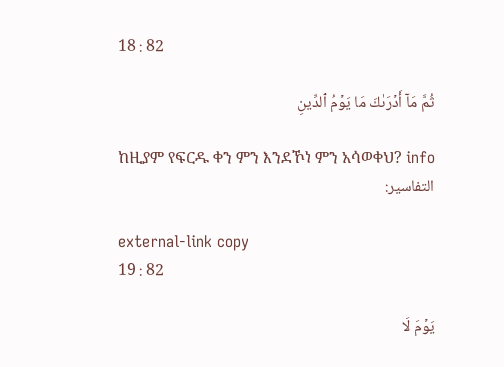18 : 82

ثُمَّ مَآ أَدۡرَىٰكَ مَا يَوۡمُ ٱلدِّينِ

ከዚያም የፍርዱ ቀን ምን እንደኾነ ምን አሳወቀህ? info
التفاسير:

external-link copy
19 : 82

يَوۡمَ لَا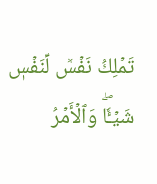تَمۡلِكُ نَفۡسٞ لِّنَفۡسٖ شَيۡـٔٗاۖ وَٱلۡأَمۡرُ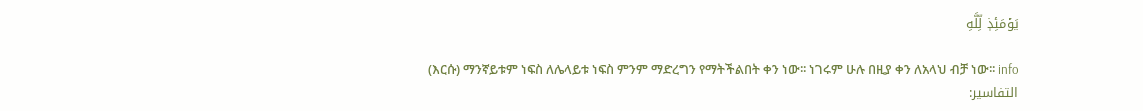يَوۡمَئِذٖ لِّلَّهِ

(እርሱ) ማንኛይቱም ነፍስ ለሌላይቱ ነፍስ ምንም ማድረግን የማትችልበት ቀን ነው፡፡ ነገሩም ሁሉ በዚያ ቀን ለአላህ ብቻ ነው፡፡ info
التفاسير: